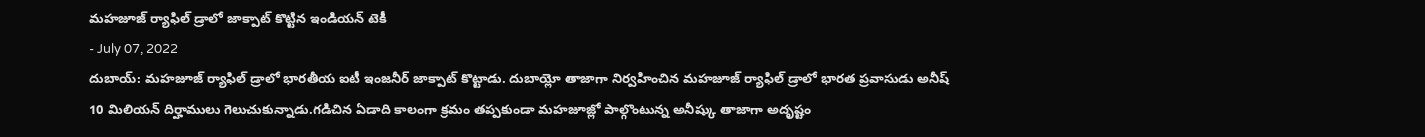మహజూజ్ ర్యాఫిల్ డ్రాలో జాక్పాట్ కొట్టిన ఇండియన్ టెకీ
- July 07, 2022
దుబాయ్: మహజూజ్ ర్యాఫిల్ డ్రాలో భారతీయ ఐటీ ఇంజనీర్ జాక్పాట్ కొట్టాడు. దుబాయ్లో తాజాగా నిర్వహించిన మహజూజ్ ర్యాఫిల్ డ్రాలో భారత ప్రవాసుడు అనీష్ 10 మిలియన్ దిర్హాములు గెలుచుకున్నాడు.గడిచిన ఏడాది కాలంగా క్రమం తప్పకుండా మహజూజ్లో పాల్గొంటున్న అనీష్కు తాజాగా అదృష్టం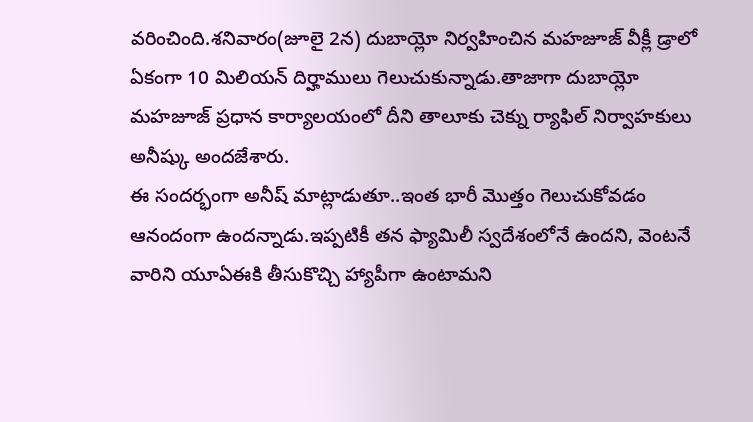వరించింది.శనివారం(జూలై 2న) దుబాయ్లో నిర్వహించిన మహజూజ్ వీక్లీ డ్రాలో ఏకంగా 10 మిలియన్ దిర్హాములు గెలుచుకున్నాడు.తాజాగా దుబాయ్లో మహజూజ్ ప్రధాన కార్యాలయంలో దీని తాలూకు చెక్ను ర్యాఫిల్ నిర్వాహకులు అనీష్కు అందజేశారు.
ఈ సందర్భంగా అనీష్ మాట్లాడుతూ..ఇంత భారీ మొత్తం గెలుచుకోవడం ఆనందంగా ఉందన్నాడు.ఇప్పటికీ తన ఫ్యామిలీ స్వదేశంలోనే ఉందని, వెంటనే వారిని యూఏఈకి తీసుకొచ్చి హ్యాపీగా ఉంటామని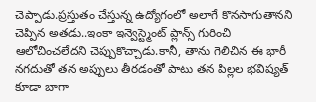చెప్పాడు.ప్రస్తుతం చేస్తున్న ఉద్యోగంలో అలాగే కొనసాగుతానని చెప్పిన అతడు..ఇంకా ఇన్వెస్ట్మెంట్ ప్లాన్స్ గురించి ఆలోచించలేదని చెప్పుకొచ్చాడు.కానీ, తాను గెలిచిన ఈ భారీ నగదుతో తన అప్పులు తీరడంతో పాటు తన పిల్లల భవిష్యత్ కూడా బాగా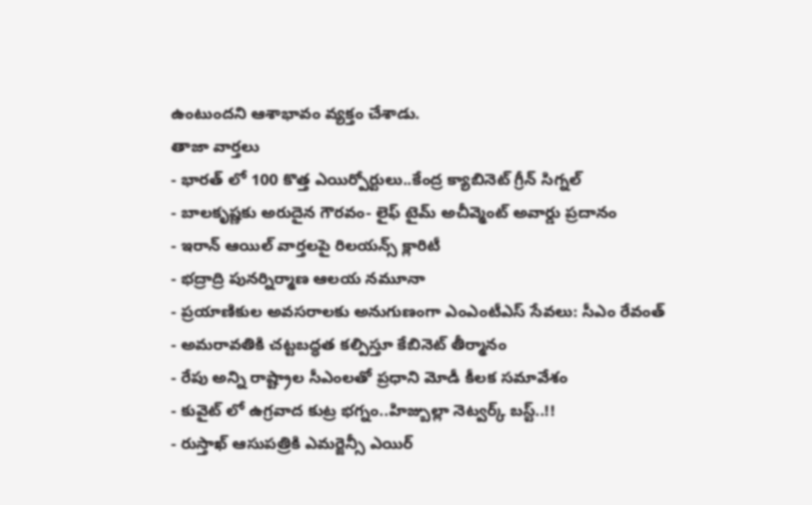ఉంటుందని ఆశాభావం వ్యక్తం చేశాడు.
తాజా వార్తలు
- భారత్ లో 100 కొత్త ఎయిర్పోర్టులు..కేంద్ర క్యాబినెట్ గ్రీన్ సిగ్నల్
- బాలకృష్ణకు అరుదైన గౌరవం- లైఫ్ టైమ్ అచీవ్మెంట్ అవార్డు ప్రదానం
- ఇరాన్ ఆయిల్ వార్తలపై రిలయన్స్ క్లారిటీ
- భద్రాద్రి పునర్నిర్మాణ ఆలయ నమూనా
- ప్రయాణికుల అవసరాలకు అనుగుణంగా ఎంఎంటీఎస్ సేవలు: సీఎం రేవంత్
- అమరావతికి చట్టబద్ధత కల్పిస్తూ కేబినెట్ తీర్మానం
- రేపు అన్ని రాష్ట్రాల సీఎంలతో ప్రధాని మోడీ కీలక సమావేశం
- కువైట్ లో ఉగ్రవాద కుట్ర భగ్నం..హిజ్బుల్లా నెట్వర్క్ బస్ట్..!!
- రుస్తాఖ్ ఆసుపత్రికి ఎమర్జెన్సీ ఎయిర్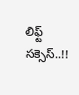లిఫ్ట్ సక్సెస్..!!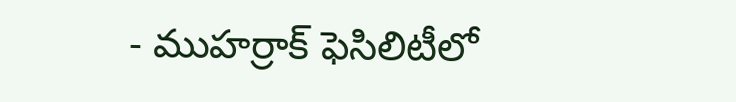- ముహర్రాక్ ఫెసిలిటీలో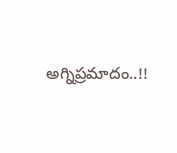అగ్నిప్రమాదం..!!